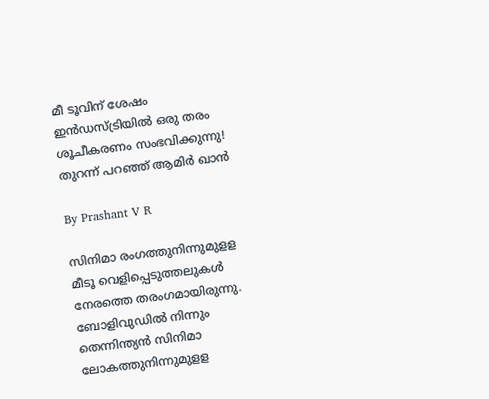മീ ടൂവിന് ശേഷം ഇന്‍ഡസ്ട്രിയില്‍ ഒരു തരം ശൂചീകരണം സംഭവിക്കുന്നു! തുറന്ന് പറഞ്ഞ് ആമിര്‍ ഖാന്‍

By Prashant V R

സിനിമാ രംഗത്തുനിന്നുമുളള മീടൂ വെളിപ്പെടുത്തലുകള്‍ നേരത്തെ തരംഗമായിരുന്നു. ബോളിവുഡില്‍ നിന്നും തെന്നിന്ത്യന്‍ സിനിമാ ലോകത്തുനിന്നുമുളള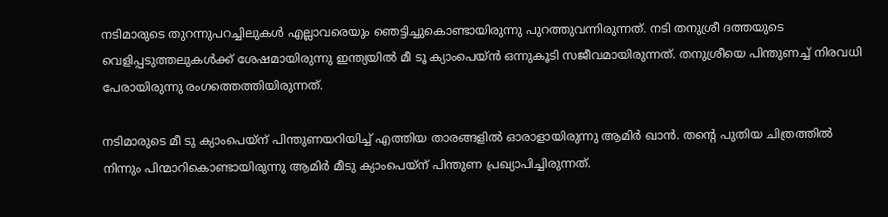നടിമാരുടെ തുറന്നുപറച്ചിലുകള്‍ എല്ലാവരെയും ഞെട്ടിച്ചുകൊണ്ടായിരുന്നു പുറത്തുവന്നിരുന്നത്. നടി തനുശ്രീ ദത്തയുടെ വെളിപ്പടുത്തലുകള്‍ക്ക് ശേഷമായിരുന്നു ഇന്ത്യയില്‍ മീ ടൂ ക്യാംപെയ്ന്‍ ഒന്നുകൂടി സജീവമായിരുന്നത്. തനുശ്രീയെ പിന്തുണച്ച് നിരവധി പേരായിരുന്നു രംഗത്തെത്തിയിരുന്നത്.

നടിമാരുടെ മീ ടു ക്യാംപെയ്‌ന് പിന്തുണയറിയിച്ച് എത്തിയ താരങ്ങളില്‍ ഓരാളായിരുന്നു ആമിര്‍ ഖാന്‍. തന്റെ പുതിയ ചിത്രത്തില്‍ നിന്നും പിന്മാറികൊണ്ടായിരുന്നു ആമിര്‍ മീടു ക്യാംപെയ്ന് പിന്തുണ പ്രഖ്യാപിച്ചിരുന്നത്.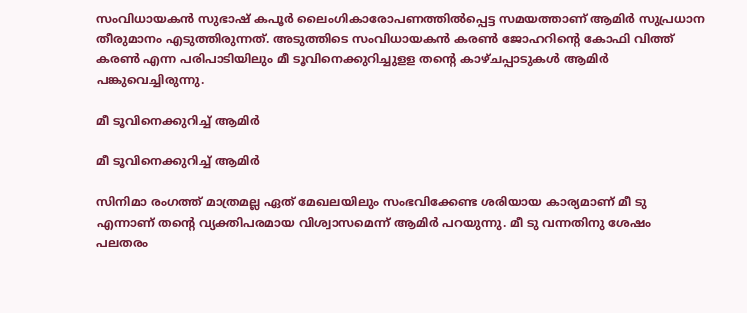സംവിധായകന്‍ സുഭാഷ് കപൂര്‍ ലൈംഗികാരോപണത്തില്‍പ്പെട്ട സമയത്താണ് ആമിര്‍ സുപ്രധാന തീരുമാനം എടുത്തിരുന്നത്. അടുത്തിടെ സംവിധായകന്‍ കരണ്‍ ജോഹറിന്റെ കോഫി വിത്ത് കരണ്‍ എന്ന പരിപാടിയിലും മീ ടൂവിനെക്കുറിച്ചുളള തന്റെ കാഴ്ചപ്പാടുകള്‍ ആമിര്‍ പങ്കുവെച്ചിരുന്നു.

മീ ടൂവിനെക്കുറിച്ച് ആമിര്‍

മീ ടൂവിനെക്കുറിച്ച് ആമിര്‍

സിനിമാ രംഗത്ത് മാത്രമല്ല ഏത് മേഖലയിലും സംഭവിക്കേണ്ട ശരിയായ കാര്യമാണ് മീ ടു എന്നാണ് തന്റെ വ്യക്തിപരമായ വിശ്വാസമെന്ന് ആമിര്‍ പറയുന്നു. മീ ടു വന്നതിനു ശേഷം പലതരം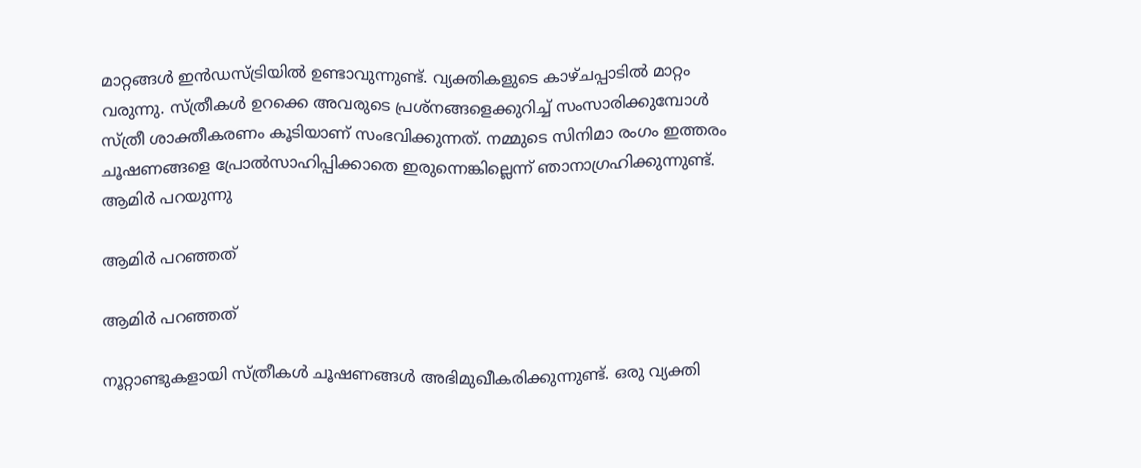മാറ്റങ്ങള്‍ ഇന്‍ഡസ്ട്രിയില്‍ ഉണ്ടാവുന്നുണ്ട്. വ്യക്തികളുടെ കാഴ്ചപ്പാടില്‍ മാറ്റം വരുന്നു. സ്ത്രീകള്‍ ഉറക്കെ അവരുടെ പ്രശ്‌നങ്ങളെക്കുറിച്ച് സംസാരിക്കുമ്പോള്‍ സ്ത്രീ ശാക്തീകരണം കൂടിയാണ് സംഭവിക്കുന്നത്. നമ്മുടെ സിനിമാ രംഗം ഇത്തരം ചൂഷണങ്ങളെ പ്രോല്‍സാഹിപ്പിക്കാതെ ഇരുന്നെങ്കില്ലെന്ന് ഞാനാഗ്രഹിക്കുന്നുണ്ട്. ആമിര്‍ പറയുന്നു

ആമിര്‍ പറഞ്ഞത്

ആമിര്‍ പറഞ്ഞത്

നൂറ്റാണ്ടുകളായി സ്ത്രീകള്‍ ചൂഷണങ്ങള്‍ അഭിമുഖീകരിക്കുന്നുണ്ട്. ഒരു വ്യക്തി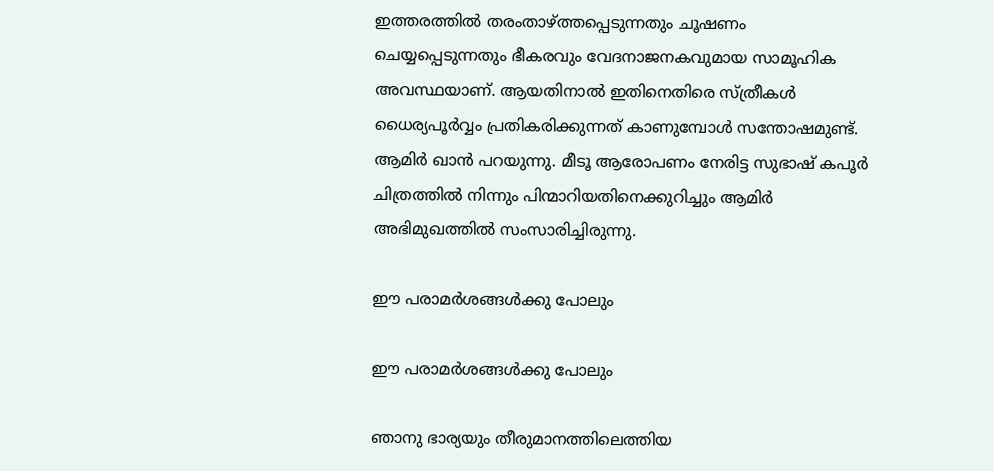ഇത്തരത്തില്‍ തരംതാഴ്ത്തപ്പെടുന്നതും ചൂഷണം ചെയ്യപ്പെടുന്നതും ഭീകരവും വേദനാജനകവുമായ സാമൂഹിക അവസ്ഥയാണ്. ആയതിനാല്‍ ഇതിനെതിരെ സ്ത്രീകള്‍ ധൈര്യപൂര്‍വ്വം പ്രതികരിക്കുന്നത് കാണുമ്പോള്‍ സന്തോഷമുണ്ട്. ആമിര്‍ ഖാന്‍ പറയുന്നു. മീടൂ ആരോപണം നേരിട്ട സുഭാഷ് കപൂര്‍ ചിത്രത്തില്‍ നിന്നും പിന്മാറിയതിനെക്കുറിച്ചും ആമിര്‍ അഭിമുഖത്തില്‍ സംസാരിച്ചിരുന്നു.

ഈ പരാമര്‍ശങ്ങള്‍ക്കു പോലും

ഈ പരാമര്‍ശങ്ങള്‍ക്കു പോലും

ഞാനു ഭാര്യയും തീരുമാനത്തിലെത്തിയ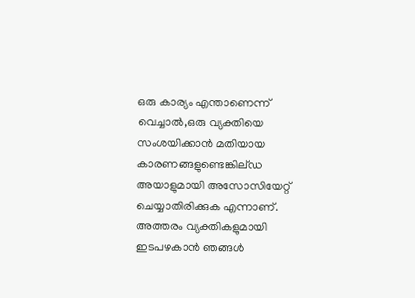ഒരു കാര്യം എന്താണെന്ന് വെച്ചാല്‍,ഒരു വ്യക്തിയെ സംശയിക്കാന്‍ മതിയായ കാരണങ്ങളുണ്ടെങ്കില്ഡ അയാളുമായി അസോസിയേറ്റ് ചെയ്യാതിരിക്കുക എന്നാണ്. അത്തരം വ്യക്തികളുമായി ഇടപഴകാന്‍ ഞങ്ങള്‍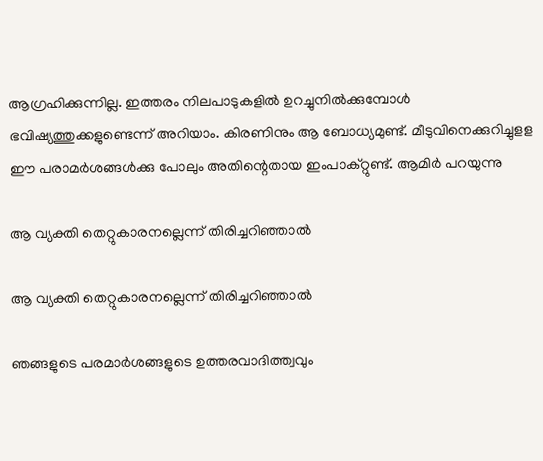ആഗ്രഹിക്കുന്നില്ല. ഇത്തരം നിലപാടുകളില്‍ ഉറച്ചുനില്‍ക്കുമ്പോള്‍ ഭവിഷ്യത്തുക്കളുണ്ടെന്ന് അറിയാം. കിരണിനും ആ ബോധ്യമുണ്ട്. മീടുവിനെക്കുറിച്ചുളള ഈ പരാമര്‍ശങ്ങള്‍ക്കു പോലും അതിന്റെതായ ഇംപാക്റ്റുണ്ട്. ആമിര്‍ പറയുന്നു

ആ വ്യക്തി തെറ്റുകാരനല്ലെന്ന് തിരിച്ചറിഞ്ഞാല്‍

ആ വ്യക്തി തെറ്റുകാരനല്ലെന്ന് തിരിച്ചറിഞ്ഞാല്‍

ഞങ്ങളുടെ പരമാര്‍ശങ്ങളുടെ ഉത്തരവാദിത്ത്വവും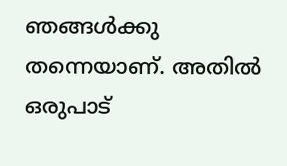ഞങ്ങള്‍ക്കു തന്നെയാണ്. അതില്‍ ഒരുപാട്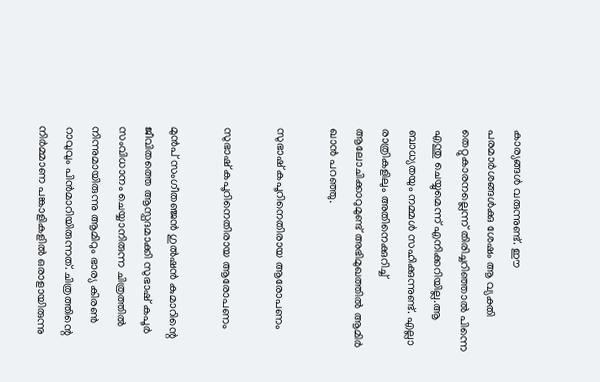കാര്യങ്ങള്‍ വരുന്നുണ്ട്. ഈ പരമാര്‍ശങ്ങള്‍ക്കു ശേഷം ആ വ്യക്തി തെറ്റുകാരനല്ലെന്ന് തിരിച്ചറിഞ്ഞാല്‍ പിന്നെ എന്തു ചെയ്യുമെന്ന് എനിക്കറിയില്ല.ആ ബാധ്യതയും നമ്മള്‍ സഹിക്കുന്നുണ്ട്. എല്ലാ രാത്രികളിലും അതിനെക്കുറിച്ച് ആലോചിക്കാറുമുണ്ട് അഭിമുഖത്തില്‍ ആമിര്‍ ഖാന്‍ പറഞ്ഞു.

സുഭാഷ് കപൂറിനെതിരായ ആരോപണം

സുഭാഷ് കപൂറിനെതിരായ ആരോപണം

മുന്‍പ് സംഗീതഞ്ജന്‍ ഗുല്‍ഷന്‍ കുമാറിന്റെ ജീവിതത്തെ ആസ്പദമാക്കി സുഭാഷ് കപൂര്‍ സംവിധാനം ചെയ്യാനിരുന്ന ചിത്രത്തില്‍ നിന്നുമായിരുന്നു ആമിറും ഭാര്യ കിരണ്‍ റാവുവും പിന്‍മാറിയിരുന്നത്. ചിത്രത്തിന്റെ നിര്‍മ്മാണ പങ്കാളികളില്‍ ഒരാളായിരുന്നു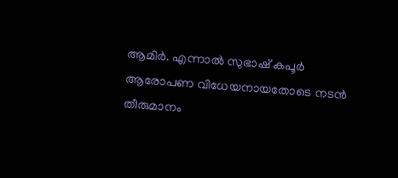ആമിര്‍. എന്നാല്‍ സുഭാഷ് കപൂര്‍ ആരോപണ വിധേയനായതോടെ നടന്‍ തീരുമാനം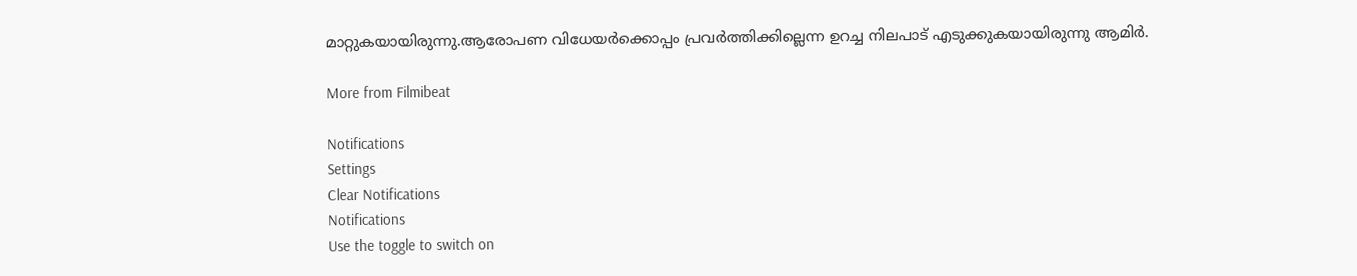മാറ്റുകയായിരുന്നു.ആരോപണ വിധേയര്‍ക്കൊപ്പം പ്രവര്‍ത്തിക്കില്ലെന്ന ഉറച്ച നിലപാട് എടുക്കുകയായിരുന്നു ആമിര്‍.

More from Filmibeat

Notifications
Settings
Clear Notifications
Notifications
Use the toggle to switch on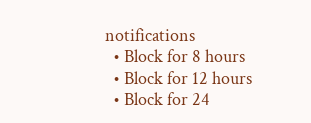notifications
  • Block for 8 hours
  • Block for 12 hours
  • Block for 24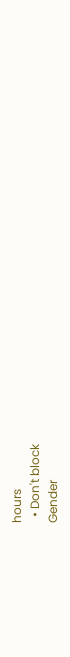hours
  • Don't block
Gender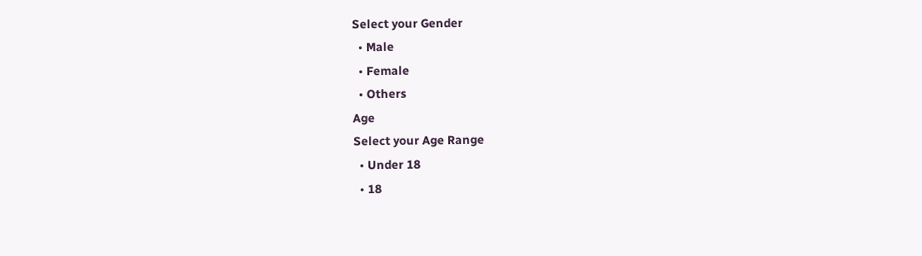Select your Gender
  • Male
  • Female
  • Others
Age
Select your Age Range
  • Under 18
  • 18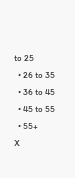to 25
  • 26 to 35
  • 36 to 45
  • 45 to 55
  • 55+
X